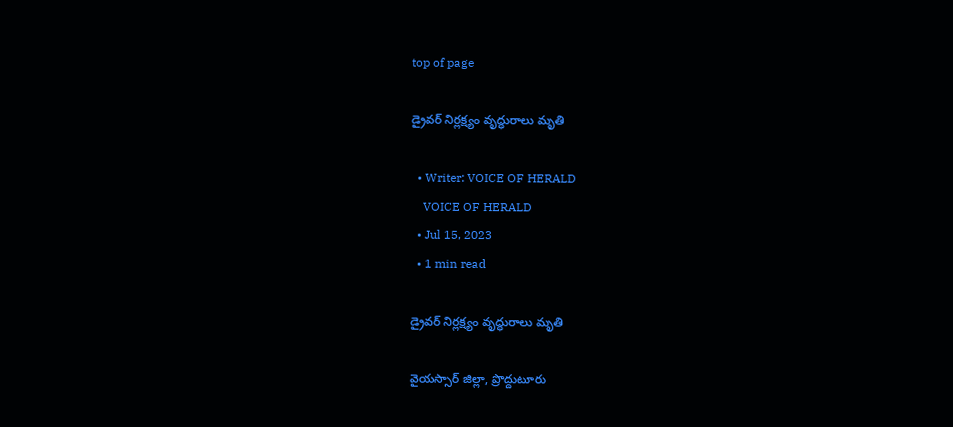top of page

డ్రైవర్ నిర్లక్ష్యం వృద్ధురాలు మృతి

  • Writer: VOICE OF HERALD
    VOICE OF HERALD
  • Jul 15, 2023
  • 1 min read

డ్రైవర్ నిర్లక్ష్యం వృద్ధురాలు మృతి

వైయస్సార్ జిల్లా, ప్రొద్దుటూరు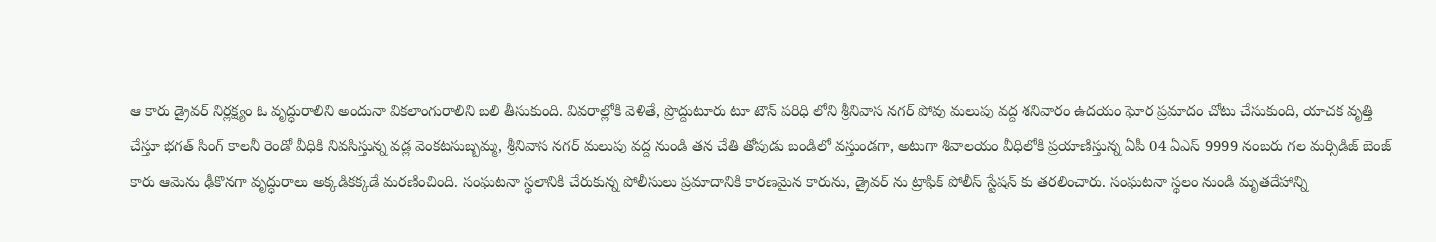ఆ కారు డ్రైవర్ నిర్లక్ష్యం ఓ వృద్ధురాలిని అందునా వికలాంగురాలిని బలి తీసుకుంది. వివరాల్లోకి వెళితే, ప్రొద్దుటూరు టూ టౌన్ పరిధి లోని శ్రీనివాస నగర్ పోవు మలుపు వద్ద శనివారం ఉదయం ఘోర ప్రమాదం చోటు చేసుకుంది, యాచక వృత్తి చేస్తూ భగత్ సింగ్ కాలనీ రెండో వీధికి నివసిస్తున్న వడ్ల వెంకటసుబ్బమ్మ, శ్రీనివాస నగర్ మలుపు వద్ద నుండి తన చేతి తోపుడు బండిలో వస్తుండగా, అటుగా శివాలయం వీధిలోకి ప్రయాణిస్తున్న ఏపీ 04 ఏఎస్ 9999 నంబరు గల మర్సిడిజ్ బెంజ్ కారు ఆమెను ఢీకొనగా వృద్ధురాలు అక్కడికక్కడే మరణించింది. సంఘటనా స్థలానికి చేరుకున్న పోలీసులు ప్రమాదానికి కారణమైన కారును, డ్రైవర్ ను ట్రాఫిక్ పోలీస్ స్టేషన్ కు తరలించారు. సంఘటనా స్థలం నుండి మృతదేహాన్ని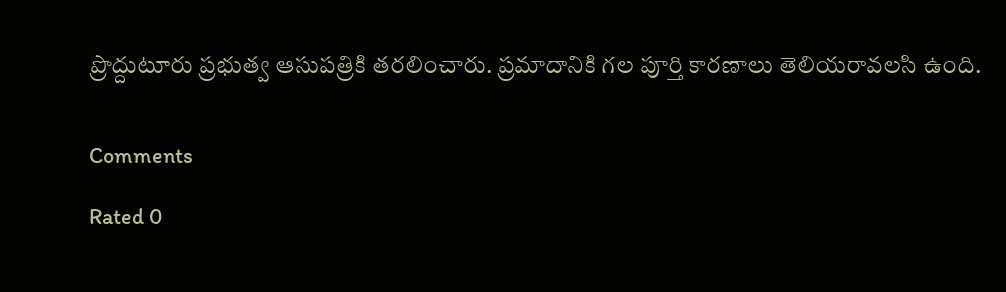ప్రొద్దుటూరు ప్రభుత్వ ఆసుపత్రికి తరలించారు. ప్రమాదానికి గల పూర్తి కారణాలు తెలియరావలసి ఉంది.


Comments

Rated 0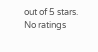out of 5 stars.
No ratings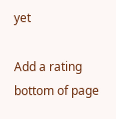yet

Add a rating
bottom of page